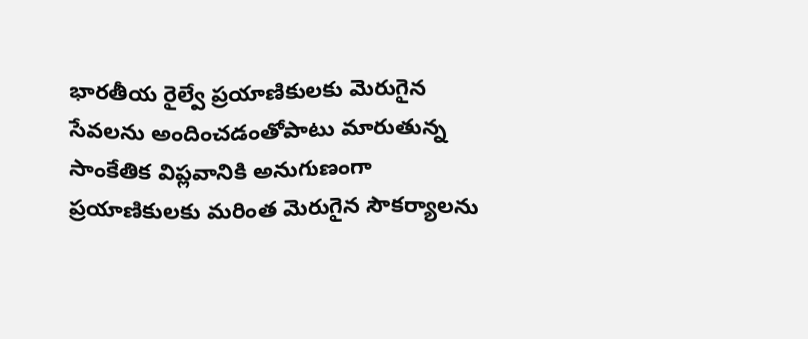భారతీయ రైల్వే ప్రయాణికులకు మెరుగైన సేవలను అందించడంతోపాటు మారుతున్న సాంకేతిక విప్లవానికి అనుగుణంగా ప్రయాణికులకు మరింత మెరుగైన సౌకర్యాలను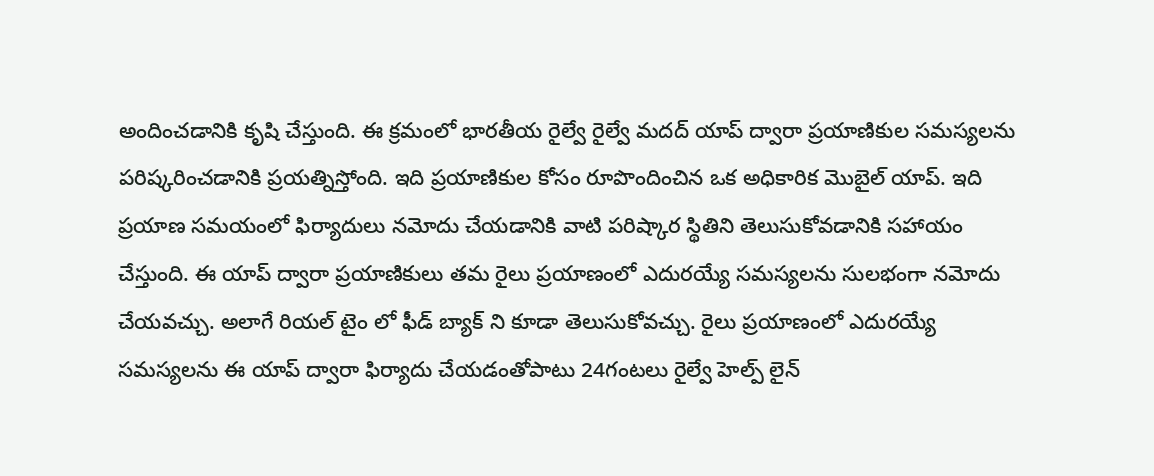అందించడానికి కృషి చేస్తుంది. ఈ క్రమంలో భారతీయ రైల్వే రైల్వే మదద్ యాప్ ద్వారా ప్రయాణికుల సమస్యలను పరిష్కరించడానికి ప్రయత్నిస్తోంది. ఇది ప్రయాణికుల కోసం రూపొందించిన ఒక అధికారిక మొబైల్ యాప్. ఇది ప్రయాణ సమయంలో ఫిర్యాదులు నమోదు చేయడానికి వాటి పరిష్కార స్థితిని తెలుసుకోవడానికి సహాయం చేస్తుంది. ఈ యాప్ ద్వారా ప్రయాణికులు తమ రైలు ప్రయాణంలో ఎదురయ్యే సమస్యలను సులభంగా నమోదు చేయవచ్చు. అలాగే రియల్ టైం లో ఫీడ్ బ్యాక్ ని కూడా తెలుసుకోవచ్చు. రైలు ప్రయాణంలో ఎదురయ్యే సమస్యలను ఈ యాప్ ద్వారా ఫిర్యాదు చేయడంతోపాటు 24గంటలు రైల్వే హెల్ప్ లైన్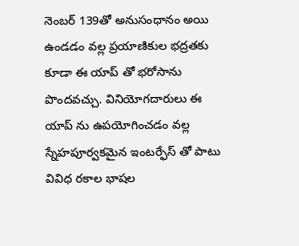నెంబర్ 139తో అనుసంధానం అయి ఉండడం వల్ల ప్రయాణికుల భద్రతకు కూడా ఈ యాప్ తో భరోసాను పొందవచ్చు. వినియోగదారులు ఈ యాప్ ను ఉపయోగించడం వల్ల స్నేహపూర్వకమైన ఇంటర్ఫేస్ తో పాటు వివిధ రకాల భాషల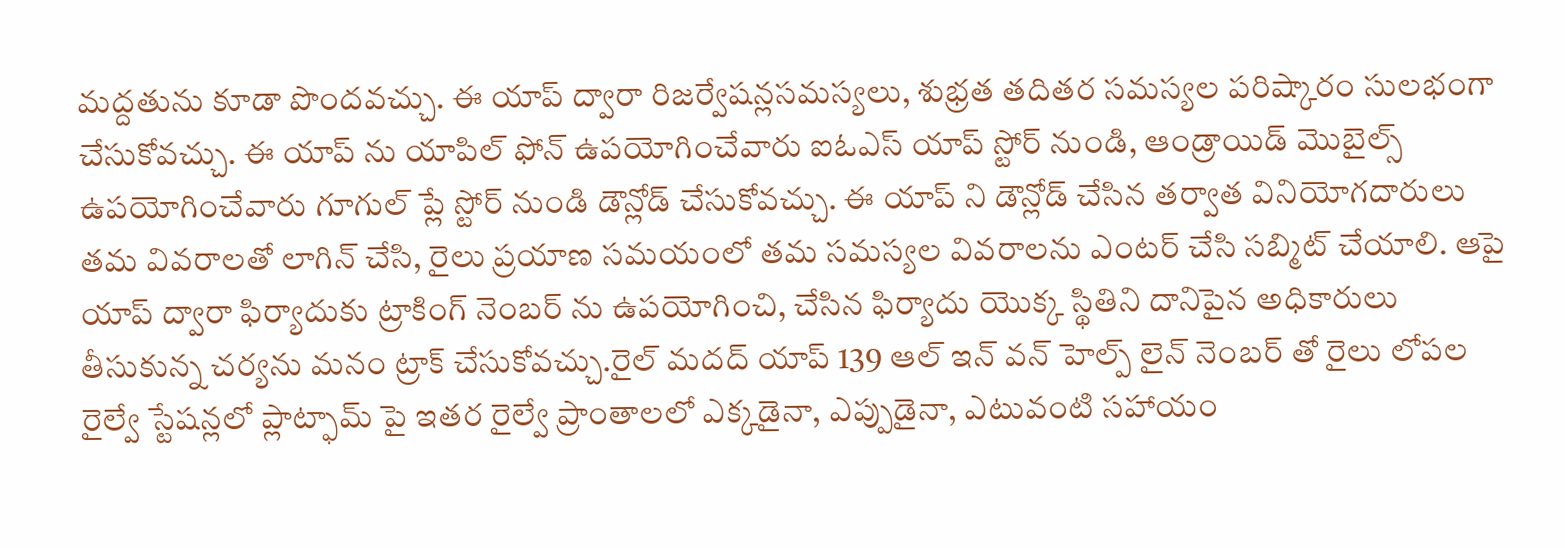మద్దతును కూడా పొందవచ్చు. ఈ యాప్ ద్వారా రిజర్వేషన్లసమస్యలు, శుభ్రత తదితర సమస్యల పరిష్కారం సులభంగా చేసుకోవచ్చు. ఈ యాప్ ను యాపిల్ ఫోన్ ఉపయోగించేవారు ఐఓఎస్ యాప్ స్టోర్ నుండి, ఆండ్రాయిడ్ మొబైల్స్ ఉపయోగించేవారు గూగుల్ ప్లే స్టోర్ నుండి డౌన్లోడ్ చేసుకోవచ్చు. ఈ యాప్ ని డౌన్లోడ్ చేసిన తర్వాత వినియోగదారులు తమ వివరాలతో లాగిన్ చేసి, రైలు ప్రయాణ సమయంలో తమ సమస్యల వివరాలను ఎంటర్ చేసి సబ్మిట్ చేయాలి. ఆపై యాప్ ద్వారా ఫిర్యాదుకు ట్రాకింగ్ నెంబర్ ను ఉపయోగించి, చేసిన ఫిర్యాదు యొక్క స్థితిని దానిపైన అధికారులు తీసుకున్న చర్యను మనం ట్రాక్ చేసుకోవచ్చు.రైల్ మదద్ యాప్ 139 ఆల్ ఇన్ వన్ హెల్ప్ లైన్ నెంబర్ తో రైలు లోపల రైల్వే స్టేషన్లలో ప్లాట్ఫామ్ పై ఇతర రైల్వే ప్రాంతాలలో ఎక్కడైనా, ఎప్పుడైనా, ఎటువంటి సహాయం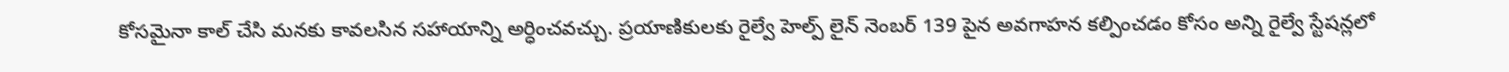కోసమైనా కాల్ చేసి మనకు కావలసిన సహాయాన్ని అర్ధించవచ్చు. ప్రయాణికులకు రైల్వే హెల్ప్ లైన్ నెంబర్ 139 పైన అవగాహన కల్పించడం కోసం అన్ని రైల్వే స్టేషన్లలో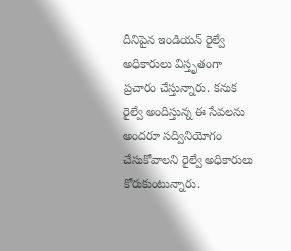దీనిపైన ఇండియన్ రైల్వే అధికారులు విస్తృతంగా ప్రచారం చేస్తున్నారు. కనుక రైల్వే అందిస్తున్న ఈ సేవలను అందరూ సద్వినియోగం చేసుకోవాలని రైల్వే అధికారులు కోరుకుంటున్నారు.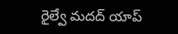రైల్వే మదద్ యాప్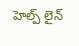హెల్ప్ లైన్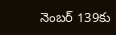నెంబర్ 139కు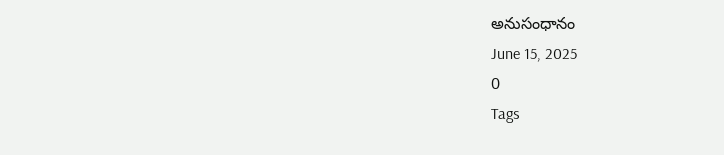అనుసంధానం
June 15, 2025
0
Tags